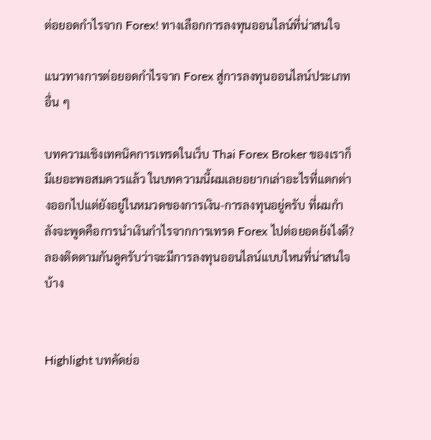ต่อยอดกำไรจาก Forex! ทางเลือกการลงทุนออนไลน์ที่น่าสนใจ

แนวทางการต่อยอดกำไรจาก Forex สู่การลงทุนออนไลน์ประเภทอื่น ๆ

บทความเชิงเทคนิคการเทรดในเว็บ Thai Forex Broker ของเราก็มีเยอะพอสมควรแล้ว ในบทความนี้ผมเลยอยากเล่าอะไรที่แตกต่างออกไปแต่ยังอยู่ในหมวดของการเงิน-การลงทุนอยู่ครับ ที่ผมกำลังจะพูดคือการนำเงินกำไรจากการเทรด Forex ไปต่อยอดยังไงดี? ลองติดตามกันดูครับว่าจะมีการลงทุนออนไลน์แบบไหนที่น่าสนใจบ้าง


Highlight บทคัดย่อ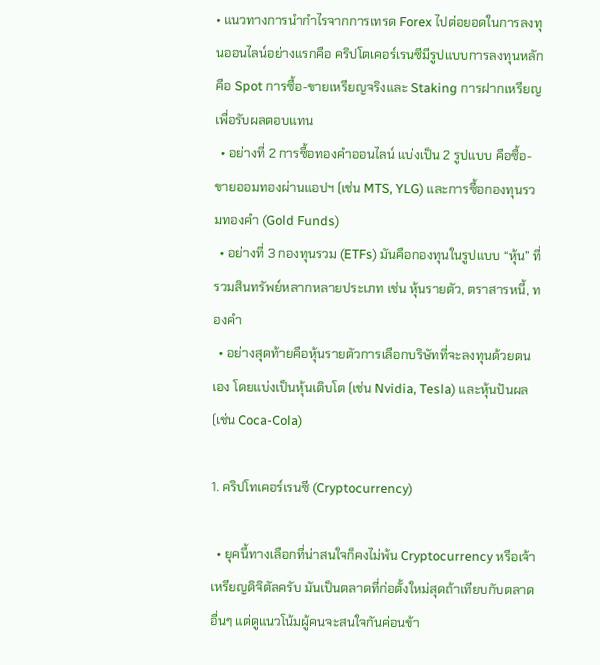• แนวทางการนำกำไรจากการเทรด Forex ไปต่อยอดในการลงทุนออนไลน์อย่างแรกคือ คริปโตเคอร์เรนซีมีรูปแบบการลงทุนหลักคือ Spot การซื้อ-ขายเหรียญจริงและ Staking การฝากเหรียญเพื่อรับผลตอบแทน
  • อย่างที่ 2 การซื้อทองคำออนไลน์ แบ่งเป็น 2 รูปแบบ คือซื้อ-ขายออมทองผ่านแอปฯ (เช่น MTS, YLG) และการซื้อกองทุนรวมทองคำ (Gold Funds)
  • อย่างที่ 3 กองทุนรวม (ETFs) มันคือกองทุนในรูปแบบ “หุ้น” ที่รวมสินทรัพย์หลากหลายประเภท เช่น หุ้นรายตัว, ตราสารหนี้, ทองคำ
  • อย่างสุดท้ายคือหุ้นรายตัวการเลือกบริษัทที่จะลงทุนด้วยตนเอง โดยแบ่งเป็นหุ้นเติบโต (เช่น Nvidia, Tesla) และหุ้นปันผล (เช่น Coca-Cola)

1. คริปโทเคอร์เรนซี (Cryptocurrency)

  • ยุคนี้ทางเลือกที่น่าสนใจก็คงไม่พ้น Cryptocurrency หรือเจ้าเหรียญดิจิตัลครับ มันเป็นตลาดที่ก่อตั้งใหม่สุดถ้าเทียบกับตลาดอื่นๆ แต่ดูแนวโน้มผู้คนจะสนใจกันค่อนข้า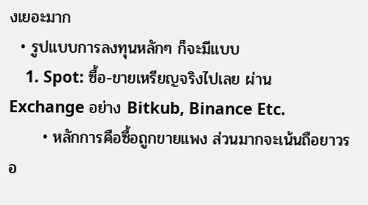งเยอะมาก
  • รูปแบบการลงทุนหลักๆ ก็จะมีแบบ
    1. Spot: ซื้อ-ขายเหรียญจริงไปเลย ผ่าน Exchange อย่าง Bitkub, Binance Etc.
      • หลักการคือซื้อถูกขายแพง ส่วนมากจะเน้นถือยาวรอ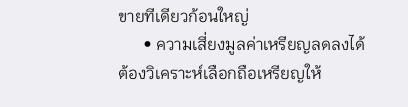ขายทีเดียวก้อนใหญ่
      • ความเสี่ยงมูลค่าเหรียญลดลงได้ ต้องวิเคราะห์เลือกถือเหรียญให้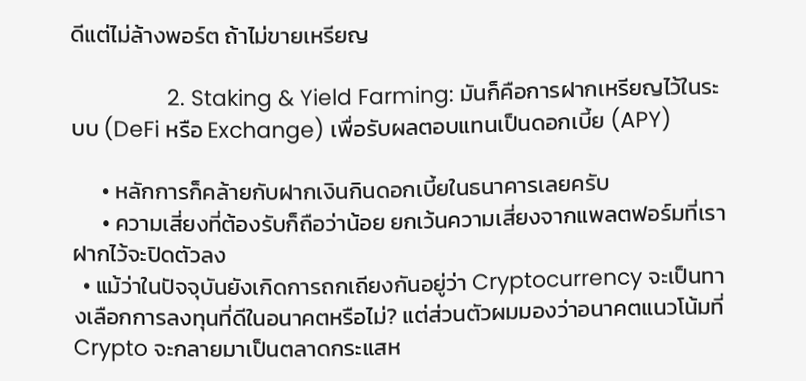ดีแต่ไม่ล้างพอร์ต ถ้าไม่ขายเหรียญ

                2. Staking & Yield Farming: มันก็คือการฝากเหรียญไว้ในระบบ (DeFi หรือ Exchange) เพื่อรับผลตอบแทนเป็นดอกเบี้ย (APY)

      • หลักการก็คล้ายกับฝากเงินกินดอกเบี้ยในธนาคารเลยครับ
      • ความเสี่ยงที่ต้องรับก็ถือว่าน้อย ยกเว้นความเสี่ยงจากแพลตฟอร์มที่เราฝากไว้จะปิดตัวลง
  • แม้ว่าในปัจจุบันยังเกิดการถกเถียงกันอยู่ว่า Cryptocurrency จะเป็นทางเลือกการลงทุนที่ดีในอนาคตหรือไม่? แต่ส่วนตัวผมมองว่าอนาคตแนวโน้มที่ Crypto จะกลายมาเป็นตลาดกระแสห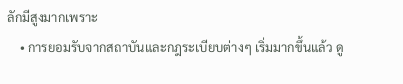ลักมีสูงมากเพราะ
    • การยอมรับจากสถาบันและกฎระเบียบต่างๆ เริ่มมากขึ้นแล้ว ดู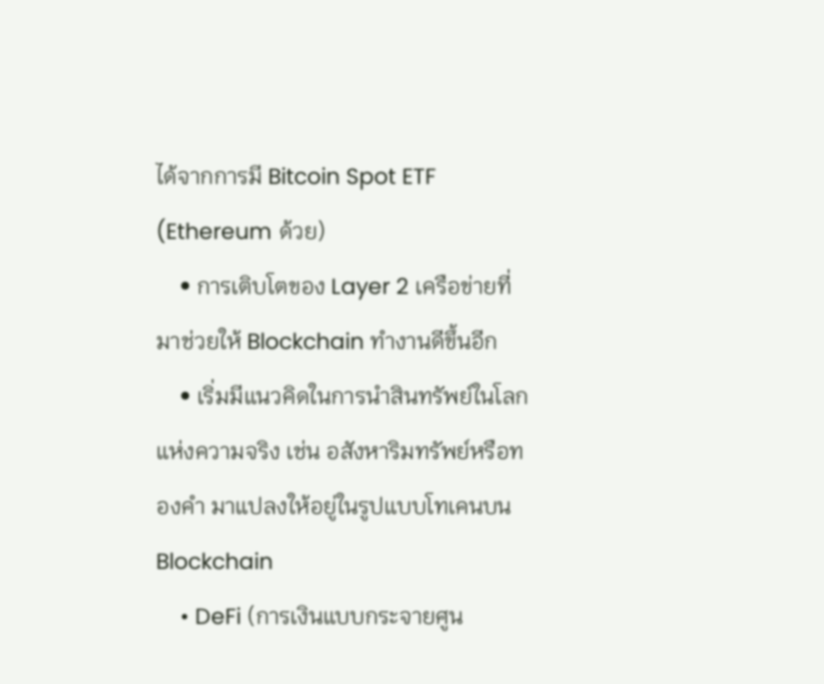ได้จากการมี Bitcoin Spot ETF (Ethereum ด้วย)
    • การเติบโตของ Layer 2 เครือข่ายที่มาช่วยให้ Blockchain ทำงานดีขึ้นอีก
    • เริ่มมีแนวคิดในการนำสินทรัพย์ในโลกแห่งความจริง เช่น อสังหาริมทรัพย์หรือทองคำ มาแปลงให้อยู่ในรูปแบบโทเคนบน Blockchain
    • DeFi (การเงินแบบกระจายศูน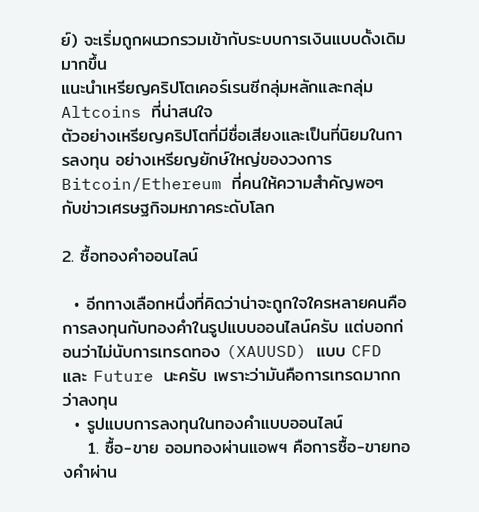ย์) จะเริ่มถูกผนวกรวมเข้ากับระบบการเงินแบบดั้งเดิมมากขึ้น
แนะนำเหรียญคริปโตเคอร์เรนซีกลุ่มหลักและกลุ่ม Altcoins ที่น่าสนใจ
ตัวอย่างเหรียญคริปโตที่มีชื่อเสียงและเป็นที่นิยมในการลงทุน อย่างเหรียญยักษ์ใหญ่ของวงการ Bitcoin/Ethereum ที่คนให้ความสำคัญพอๆ กับข่าวเศรษฐกิจมหภาคระดับโลก

2. ซื้อทองคำออนไลน์

  • อีกทางเลือกหนึ่งที่คิดว่าน่าจะถูกใจใครหลายคนคือการลงทุนกับทองคำในรูปแบบออนไลน์ครับ แต่บอกก่อนว่าไม่นับการเทรดทอง (XAUUSD) แบบ CFD และ Future นะครับ เพราะว่ามันคือการเทรดมากกว่าลงทุน
  • รูปแบบการลงทุนในทองคำแบบออนไลน์
    1. ซื้อ-ขาย ออมทองผ่านแอพฯ คือการซื้อ-ขายทองคำผ่าน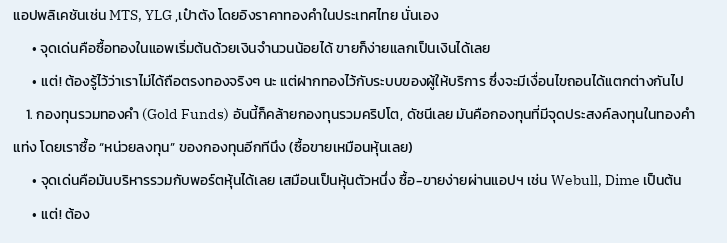แอปพลิเคชันเช่น MTS, YLG ,เป๋าตัง โดยอิงราคาทองคำในประเทศไทย นั่นเอง
      • จุดเด่นคือซื้อทองในแอพเริ่มต้นด้วยเงินจำนวนน้อยได้ ขายก็ง่ายแลกเป็นเงินได้เลย
      • แต่! ต้องรู้ไว้ว่าเราไม่ได้ถือตรงทองจริงๆ นะ แต่ฝากทองไว้กับระบบของผู้ให้บริการ ซึ่งจะมีเงื่อนไขถอนได้แตกต่างกันไป
    1. กองทุนรวมทองคำ (Gold Funds) อันนี้ก็คล้ายกองทุนรวมคริปโต, ดัชนีเลย มันคือกองทุนที่มีจุดประสงค์ลงทุนในทองคำแท่ง โดยเราซื้อ “หน่วยลงทุน” ของกองทุนอีกทีนึง (ซื้อขายเหมือนหุ้นเลย)
      • จุดเด่นคือมันบริหารรวมกับพอร์ตหุ้นได้เลย เสมือนเป็นหุ้นตัวหนึ่ง ซื้อ-ขายง่ายผ่านแอปฯ เช่น Webull, Dime เป็นต้น
      • แต่! ต้อง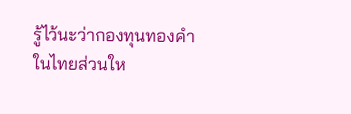รู้ไว้นะว่ากองทุนทองคำในไทยส่วนให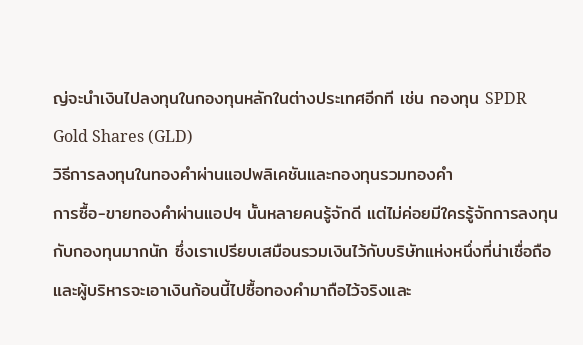ญ่จะนำเงินไปลงทุนในกองทุนหลักในต่างประเทศอีกที เช่น กองทุน SPDR Gold Shares (GLD)
วิธีการลงทุนในทองคำผ่านแอปพลิเคชันและกองทุนรวมทองคำ
การซื้อ-ขายทองคำผ่านแอปฯ นั้นหลายคนรู้จักดี แต่ไม่ค่อยมีใครรู้จักการลงทุนกับกองทุนมากนัก ซึ่งเราเปรียบเสมือนรวมเงินไว้กับบริษัทแห่งหนึ่งที่น่าเชื่อถือและผู้บริหารจะเอาเงินก้อนนี้ไปซื้อทองคำมาถือไว้จริงและ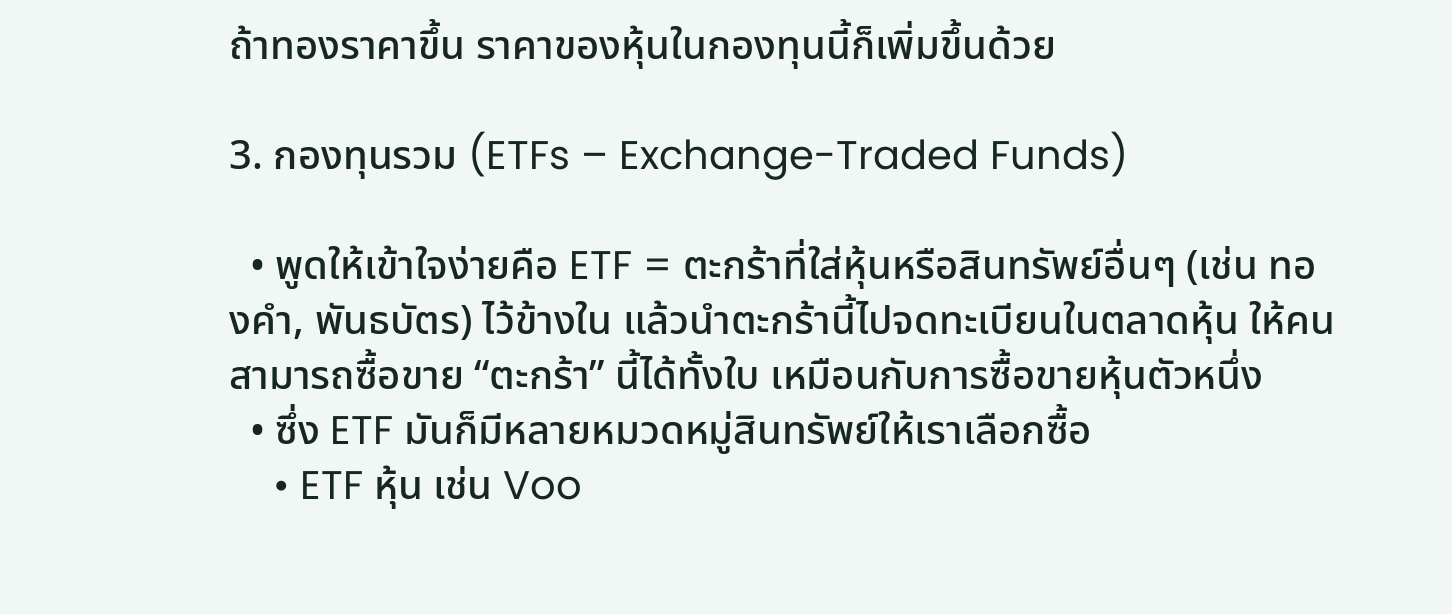ถ้าทองราคาขึ้น ราคาของหุ้นในกองทุนนี้ก็เพิ่มขึ้นด้วย

3. กองทุนรวม (ETFs – Exchange-Traded Funds)

  • พูดให้เข้าใจง่ายคือ ETF = ตะกร้าที่ใส่หุ้นหรือสินทรัพย์อื่นๆ (เช่น ทองคำ, พันธบัตร) ไว้ข้างใน แล้วนำตะกร้านี้ไปจดทะเบียนในตลาดหุ้น ให้คนสามารถซื้อขาย “ตะกร้า” นี้ได้ทั้งใบ เหมือนกับการซื้อขายหุ้นตัวหนึ่ง
  • ซึ่ง ETF มันก็มีหลายหมวดหมู่สินทรัพย์ให้เราเลือกซื้อ
    • ETF หุ้น เช่น Voo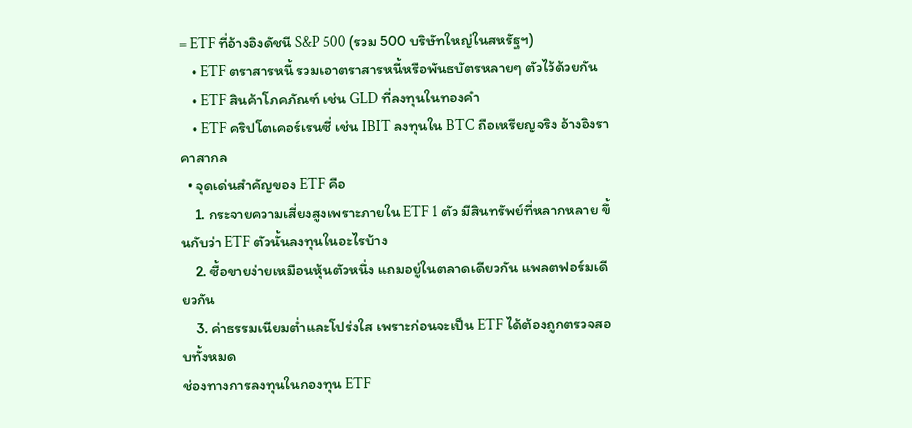= ETF ที่อ้างอิงดัชนี S&P 500 (รวม 500 บริษัทใหญ่ในสหรัฐฯ)
    • ETF ตราสารหนี้ รวมเอาตราสารหนี้หรือพันธบัตรหลายๆ ตัวไว้ด้วยกัน
    • ETF สินค้าโภคภัณฑ์ เช่น GLD ที่ลงทุนในทองคำ
    • ETF คริปโตเคอร์เรนซี่ เช่น IBIT ลงทุนใน BTC ถือเหรียญจริง อ้างอิงราคาสากล
  • จุดเด่นสำคัญของ ETF คือ
    1. กระจายความเสี่ยงสูงเพราะภายใน ETF 1 ตัว มีสินทรัพย์ที่หลากหลาย ขึ้นกับว่า ETF ตัวนั้นลงทุนในอะไรบ้าง
    2. ซื้อขายง่ายเหมือนหุ้นตัวหนึ่ง แถมอยู่ในตลาดเดียวกัน แพลตฟอร์มเดียวกัน
    3. ค่าธรรมเนียมต่ำและโปร่งใส เพราะก่อนจะเป็น ETF ได้ต้องถูกตรวจสอบทั้งหมด
ช่องทางการลงทุนในกองทุน ETF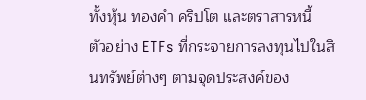ทั้งหุ้น ทองคำ คริปโต และตราสารหนี้
ตัวอย่าง ETFs ที่กระจายการลงทุนไปในสินทรัพย์ต่างๆ ตามจุดประสงค์ของ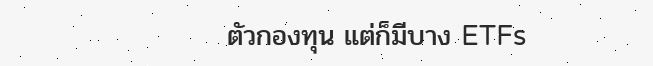ตัวกองทุน แต่ก็มีบาง ETFs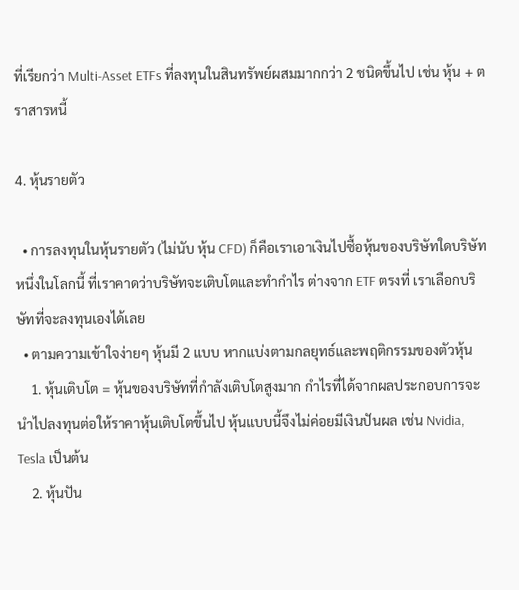ที่เรียกว่า Multi-Asset ETFs ที่ลงทุนในสินทรัพย์ผสมมากกว่า 2 ชนิดขึ้นไป เช่น หุ้น + ตราสารหนี้

4. หุ้นรายตัว

  • การลงทุนในหุ้นรายตัว (ไม่นับ หุ้น CFD) ก็คือเราเอาเงินไปซื้อหุ้นของบริษัทใดบริษัทหนึ่งในโลกนี้ ที่เราคาดว่าบริษัทจะเติบโตและทำกำไร ต่างจาก ETF ตรงที่ เราเลือกบริษัทที่จะลงทุนเองได้เลย
  • ตามความเข้าใจง่ายๆ หุ้นมี 2 แบบ หากแบ่งตามกลยุทธ์และพฤติกรรมของตัวหุ้น
    1. หุ้นเติบโต = หุ้นของบริษัทที่กำลังเติบโตสูงมาก กำไรที่ได้จากผลประกอบการจะนำไปลงทุนต่อให้ราคาหุ้นเติบโตขึ้นไป หุ้นแบบนี้จึงไม่ค่อยมีเงินปันผล เช่น Nvidia, Tesla เป็นต้น
    2. หุ้นปัน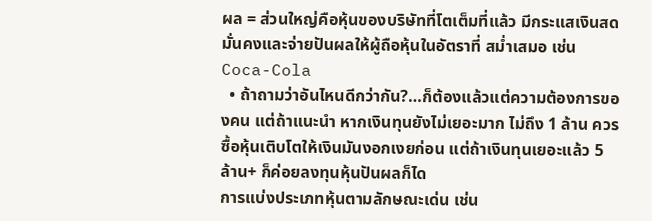ผล = ส่วนใหญ่คือหุ้นของบริษัทที่โตเต็มที่แล้ว มีกระแสเงินสดมั่นคงและจ่ายปันผลให้ผู้ถือหุ้นในอัตราที่ สม่ำเสมอ เช่น Coca-Cola
  • ถ้าถามว่าอันไหนดีกว่ากัน?…ก็ต้องแล้วแต่ความต้องการของคน แต่ถ้าแนะนำ หากเงินทุนยังไม่เยอะมาก ไม่ถึง 1 ล้าน ควรซื้อหุ้นเติบโตให้เงินมันงอกเงยก่อน แต่ถ้าเงินทุนเยอะแล้ว 5 ล้าน+ ก็ค่อยลงทุนหุ้นปันผลก็ได
การแบ่งประเภทหุ้นตามลักษณะเด่น เช่น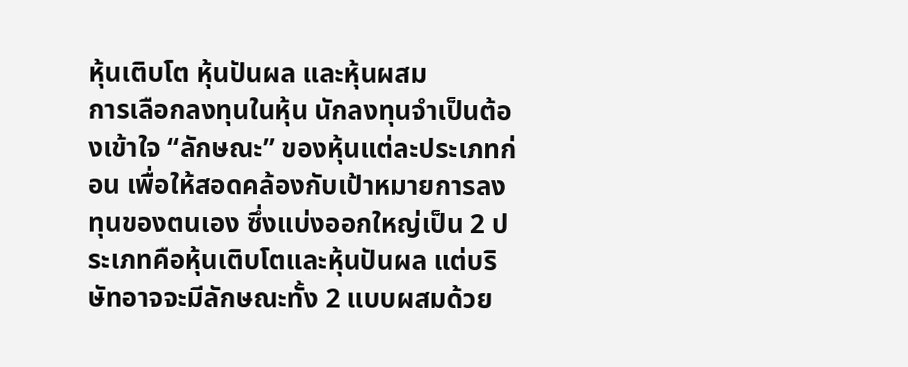หุ้นเติบโต หุ้นปันผล และหุ้นผสม
การเลือกลงทุนในหุ้น นักลงทุนจำเป็นต้องเข้าใจ “ลักษณะ” ของหุ้นแต่ละประเภทก่อน เพื่อให้สอดคล้องกับเป้าหมายการลงทุนของตนเอง ซึ่งแบ่งออกใหญ่เป็น 2 ประเภทคือหุ้นเติบโตและหุ้นปันผล แต่บริษัทอาจจะมีลักษณะทั้ง 2 แบบผสมด้วย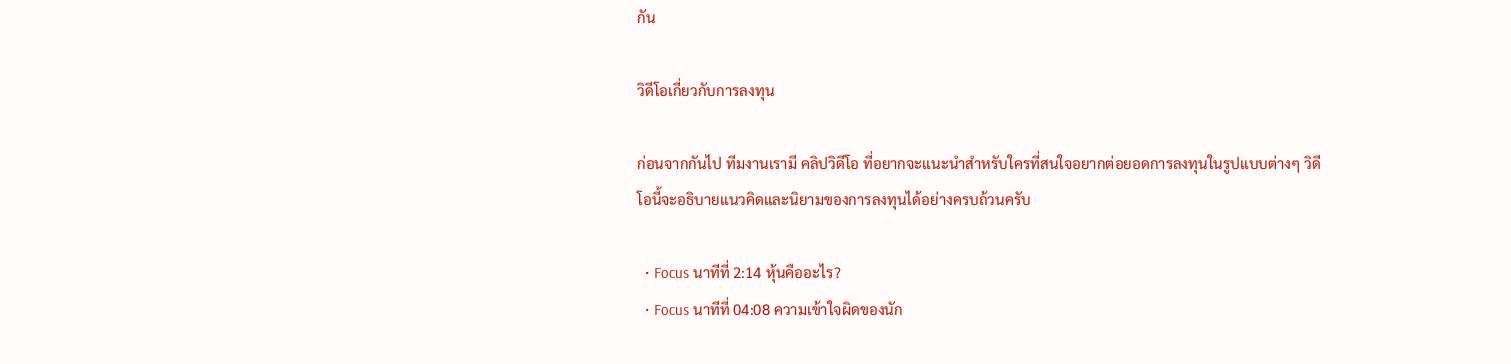กัน

วิดีโอเกี่ยวกับการลงทุน

ก่อนจากกันไป ทีมงานเรามี คลิปวิดีโอ ที่อยากจะแนะนำสำหรับใครที่สนใจอยากต่อยอดการลงทุนในรูปแบบต่างๆ วิดีโอนี้จะอธิบายแนวคิดและนิยามของการลงทุนได้อย่างครบถ้วนครับ

  • Focus นาทีที่ 2:14 หุ้นคืออะไร?
  • Focus นาทีที่ 04:08 ความเข้าใจผิดของนัก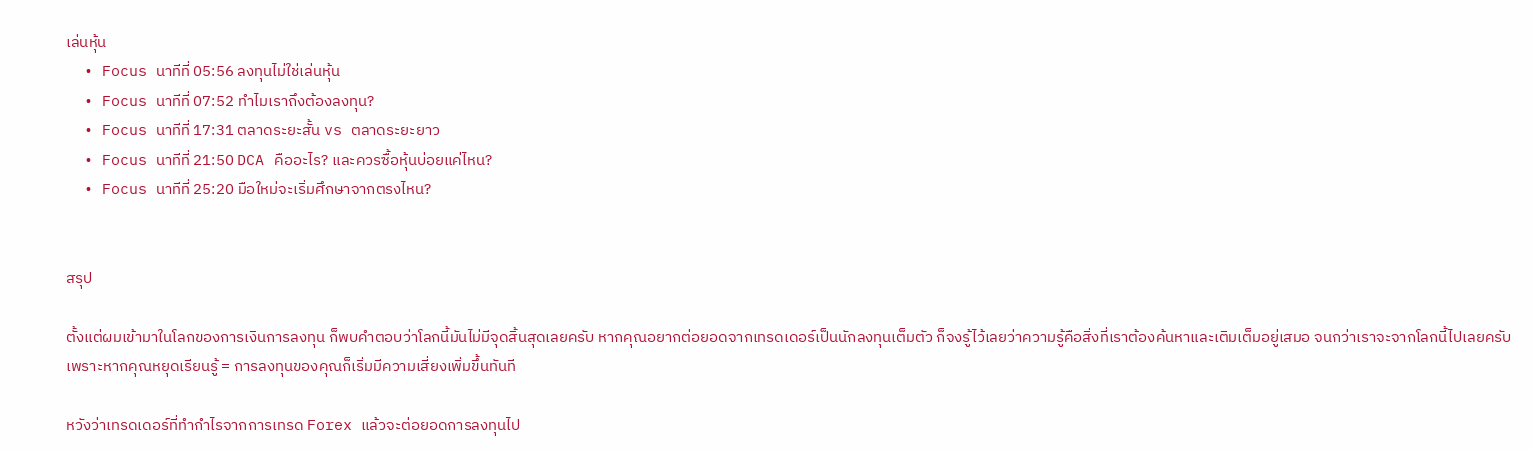เล่นหุ้น
  • Focus นาทีที่ 05:56 ลงทุนไม่ใช่เล่นหุ้น
  • Focus นาทีที่ 07:52 ทำไมเราถึงต้องลงทุน?
  • Focus นาทีที่ 17:31 ตลาดระยะสั้น vs ตลาดระยะยาว
  • Focus นาทีที่ 21:50 DCA คืออะไร? และควรซื้อหุ้นบ่อยแค่ไหน?
  • Focus นาทีที่ 25:20 มือใหม่จะเริ่มศึกษาจากตรงไหน?


สรุป

ตั้งแต่ผมเข้ามาในโลกของการเงินการลงทุน ก็พบคำตอบว่าโลกนี้มันไม่มีจุดสิ้นสุดเลยครับ หากคุณอยากต่อยอดจากเทรดเดอร์เป็นนักลงทุนเต็มตัว ก็จงรู้ไว้เลยว่าความรู้คือสิ่งที่เราต้องค้นหาและเติมเต็มอยู่เสมอ จนกว่าเราจะจากโลกนี้ไปเลยครับ เพราะหากคุณหยุดเรียนรู้ = การลงทุนของคุณก็เริ่มมีความเสี่ยงเพิ่มขึ้นทันที

หวังว่าเทรดเดอร์ที่ทำกำไรจากการเทรด Forex แล้วจะต่อยอดการลงทุนไป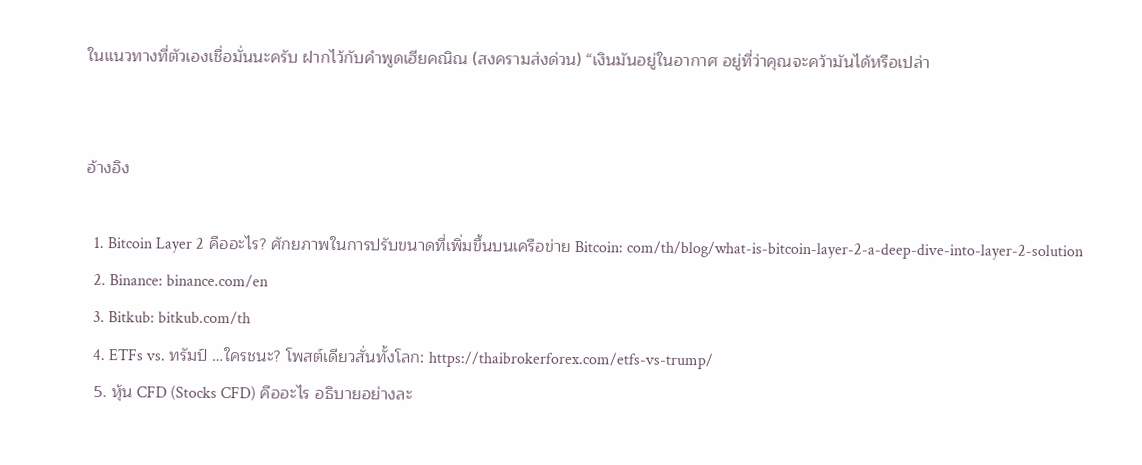ในแนวทางที่ตัวเองเชื่อมั่นนะครับ ฝากไว้กับคำพูดเฮียคณิณ (สงครามส่งด่วน) “เงินมันอยู่ในอากาศ อยู่ที่ว่าคุณจะคว้ามันได้หรือเปล่า


อ้างอิง

  1. Bitcoin Layer 2 คืออะไร? ศักยภาพในการปรับขนาดที่เพิ่มขึ้นบนเครือข่าย Bitcoin: com/th/blog/what-is-bitcoin-layer-2-a-deep-dive-into-layer-2-solution
  2. Binance: binance.com/en
  3. Bitkub: bitkub.com/th
  4. ETFs vs. ทรัมป์ …ใครชนะ? โพสต์เดียวสั่นทั้งโลก: https://thaibrokerforex.com/etfs-vs-trump/
  5. หุ้น CFD (Stocks CFD) คืออะไร อธิบายอย่างละ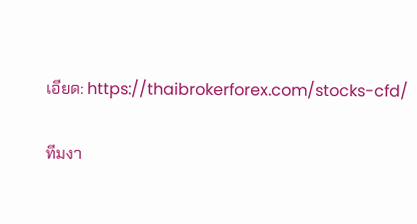เอียด: https://thaibrokerforex.com/stocks-cfd/

ทีมงา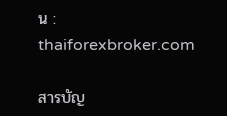น : thaiforexbroker.com

สารบัญ